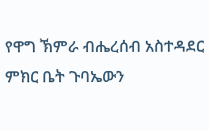የዋግ ኽምራ ብሔረሰብ አስተዳደር ምክር ቤት ጉባኤውን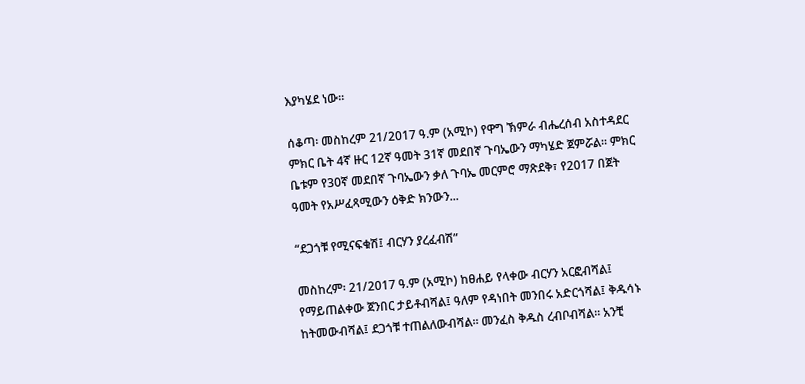እያካሄደ ነው።

ሰቆጣ፡ መስከረም 21/2017 ዓ.ም (አሚኮ) የዋግ ኽምራ ብሔረሰብ አስተዳደር ምክር ቤት 4ኛ ዙር 12ኛ ዓመት 31ኛ መደበኛ ጉባኤውን ማካሄድ ጀምሯል። ምክር ቤቱም የ30ኛ መደበኛ ጉባኤውን ቃለ ጉባኤ መርምሮ ማጽደቅ፣ የ2017 በጀት ዓመት የአሥፈጻሚውን ዕቅድ ክንውን...

“ደጋጎቹ የሚናፍቁሽ፤ ብርሃን ያረፈብሽ”

መስከረም፡ 21/2017 ዓ.ም (አሚኮ) ከፀሐይ የላቀው ብርሃን አርፎብሻል፤ የማይጠልቀው ጀንበር ታይቶብሻል፤ ዓለም የዳነበት መንበሩ አድርጎሻል፤ ቅዱሳኑ ከትመውብሻል፤ ደጋጎቹ ተጠልለውብሻል። መንፈስ ቅዱስ ረብቦብሻል። አንቺ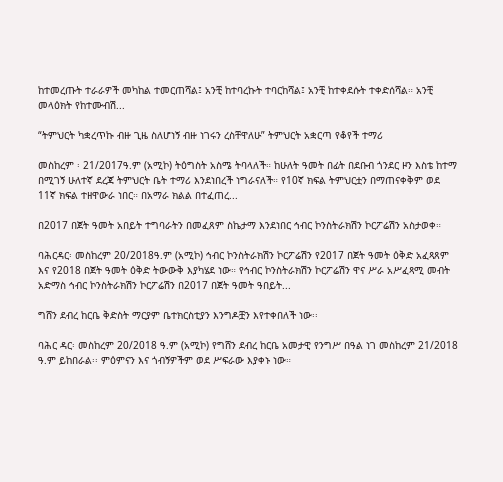ከተመረጡት ተራራዎች መካከል ተመርጠሻል፤ አንቺ ከተባረኩት ተባርከሻል፤ አንቺ ከተቀደሱት ተቀድሰሻል። አንቺ መላዕክት የከተሙብሽ...

“ትምህርት ካቋረጥኩ ብዙ ጊዜ ስለሆነኝ ብዙ ነገሩን ረስቸዋለሁ” ትምህርት አቋርጣ የቆየች ተማሪ

መስከረም ፡ 21/2017ዓ.ም (አሚኮ) ትዕግስት አስሜ ትባላለች። ከሁለት ዓመት በፊት በደቡብ ጎንደር ዞን እስቴ ከተማ በሚገኝ ሁለተኛ ደረጃ ትምህርት ቤት ተማሪ እንደነበረች ነግራናለች። የ10ኛ ክፍል ትምህርቷን በማጠናቀቅም ወደ 11ኛ ክፍል ተዘዋውራ ነበር። በአማራ ክልል በተፈጠረ...

በ2017 በጀት ዓመት አበይት ተግባራትን በመፈጸም ስኬታማ እንደነበር ኅብር ኮንስትራክሽን ኮርፖሬሽን አስታወቀ።

ባሕርዳር፡ መስከረም 20/2018ዓ.ም (አሚኮ) ኅብር ኮንስትራክሽን ኮርፖሬሽን የ2017 በጀት ዓመት ዕቅድ አፈጻጸም እና የ2018 በጀት ዓመት ዕቅድ ትውውቅ እያካሄደ ነው። የኅብር ኮንስትራክሽን ኮርፖሬሽን ዋና ሥራ አሥፈጻሚ መብት አድማስ ኅብር ኮንስትራክሽን ኮርፖሬሽን በ2017 በጀት ዓመት ዓበይት...

ግሸን ደብረ ከርቤ ቅድስት ማርያም ቤተክርስቲያን እንግዶቿን እየተቀበለች ነው፡፡

ባሕር ዳር፡ መስከረም 20/2018 ዓ.ም (አሚኮ) የግሸን ደብረ ከርቤ አመታዊ የንግሥ በዓል ነገ መስከረም 21/2018 ዓ.ም ይከበራል፡፡ ምዕምናን እና ጎብኝዎችም ወደ ሥፍራው እያቀኑ ነው።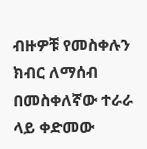ብዙዎቹ የመስቀሉን ክብር ለማሰብ በመስቀለኛው ተራራ ላይ ቀድመው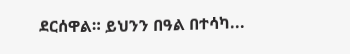ደርሰዋል። ይህንን በዓል በተሳካ...